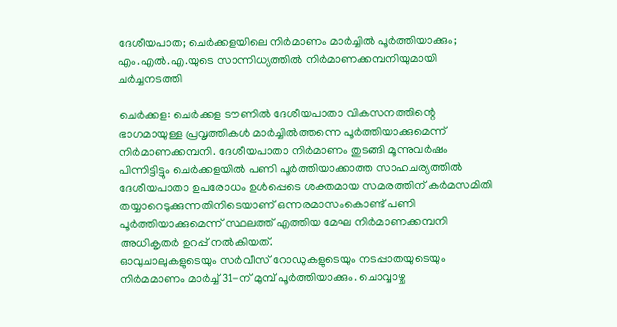ദേശീയപാത; ചെർക്കളയിലെ നിർമാണം മാർച്ചിൽ പൂർത്തിയാക്കും; എം.എൽ.എ.യുടെ സാന്നിധ്യത്തിൽ നിർമാണക്കമ്പനിയുമായി ചർച്ചനടത്തി

ചെർക്കള: ചെർക്കള ടൗണിൽ ദേശീയപാതാ വികസനത്തിന്റെ ഭാഗമായുള്ള പ്രവൃത്തികൾ മാർച്ചിൽത്തന്നെ പൂർത്തിയാക്കുമെന്ന് നിർമാണക്കമ്പനി. ദേശീയപാതാ നിർമാണം തുടങ്ങി മൂന്നുവർഷം പിന്നിട്ടിട്ടും ചെർക്കളയിൽ പണി പൂർത്തിയാക്കാത്ത സാഹചര്യത്തിൽ ദേശീയപാതാ ഉപരോധം ഉൾപ്പെടെ ശക്തമായ സമരത്തിന് കർമസമിതി തയ്യാറെടുക്കുന്നതിനിടെയാണ് ഒന്നരമാസംകൊണ്ട് പണി പൂർത്തിയാക്കുമെന്ന് സ്ഥലത്ത് എത്തിയ മേഘ നിർമാണക്കമ്പനി അധികൃതർ ഉറപ്പ് നൽകിയത്.
ഓവുചാലുകളുടെയും സർവീസ് റോഡുകളുടെയും നടപ്പാതയുടെയും നിർമമാണം മാർച്ച് 31-ന് മുമ്പ് പൂർത്തിയാക്കും. ചൊവ്വാഴ്ച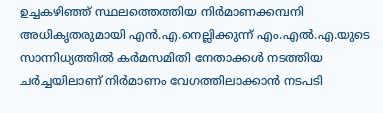ഉച്ചകഴിഞ്ഞ് സ്ഥലത്തെത്തിയ നിർമാണക്കമ്പനി അധികൃതരുമായി എൻ.എ.നെല്ലിക്കുന്ന് എം.എൽ.എ.യുടെ സാന്നിധ്യത്തിൽ കർമസമിതി നേതാക്കൾ നടത്തിയ ചർച്ചയിലാണ് നിർമാണം വേഗത്തിലാക്കാൻ നടപടി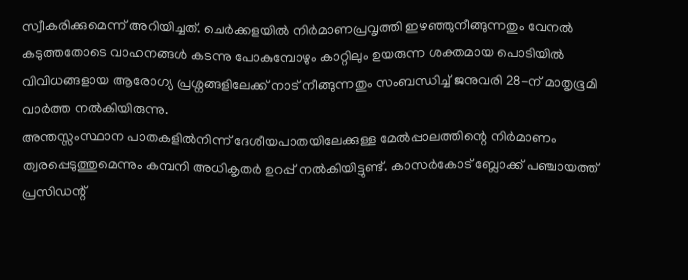സ്വീകരിക്കുമെന്ന് അറിയിച്ചത്. ചെർക്കളയിൽ നിർമാണപ്രവൃത്തി ഇഴഞ്ഞുനീങ്ങുന്നതും വേനൽ കടുത്തതോടെ വാഹനങ്ങൾ കടന്നു പോകുമ്പോഴും കാറ്റിലും ഉയരുന്ന ശക്തമായ പൊടിയിൽ വിവിധങ്ങളായ ആരോഗ്യ പ്രശ്നങ്ങളിലേക്ക് നാട് നീങ്ങുന്നതും സംബന്ധിച്ച് ജനുവരി 28-ന് മാതൃഭൂമി വാർത്ത നൽകിയിരുന്നു.
അന്തസ്സംസ്ഥാന പാതകളിൽനിന്ന് ദേശീയപാതയിലേക്കുള്ള മേൽപ്പാലത്തിന്റെ നിർമാണം ത്വരപ്പെടുത്തുമെന്നും കമ്പനി അധികൃതർ ഉറപ്പ് നൽകിയിട്ടുണ്ട്. കാസർകോട് ബ്ലോക്ക് പഞ്ചായത്ത് പ്രസിഡന്റ്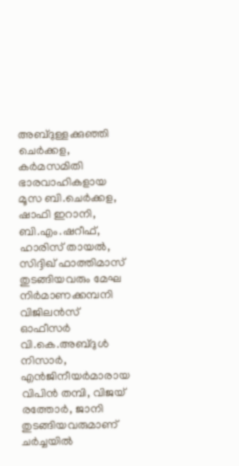അബ്ദുള്ളക്കുഞ്ഞി ചെർക്കള, കർമസമിതി ഭാരവാഹികളായ മൂസ ബി.ചെർക്കള, ഷാഫി ഇറാനി, ബി.എം.ഷറീഫ്, ഹാരിസ് തായൽ, സിദ്ദിഖ് ഫാത്തിമാസ് തുടങ്ങിയവരും മേഘ നിർമാണക്കമ്പനി വിജിലൻസ് ഓഫീസർ വി.കെ.അബ്ദുൾ നിസാർ, എൻജിനീയർമാരായ വിപിൻ തമ്പി, വിജയ് രത്തോർ, ജാനി തുടങ്ങിയവരുമാണ് ചർച്ചയിൽ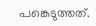പങ്കെടുത്തത്.